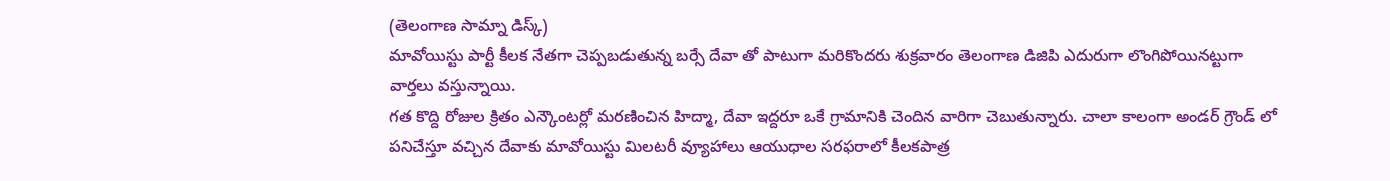(తెలంగాణ సామ్నా డిస్క్)
మావోయిస్టు పార్టీ కీలక నేతగా చెప్పబడుతున్న బర్సే దేవా తో పాటుగా మరికొందరు శుక్రవారం తెలంగాణ డిజిపి ఎదురుగా లొంగిపోయినట్టుగా వార్తలు వస్తున్నాయి.
గత కొద్ది రోజుల క్రితం ఎన్కౌంటర్లో మరణించిన హిద్మా, దేవా ఇద్దరూ ఒకే గ్రామానికి చెందిన వారిగా చెబుతున్నారు. చాలా కాలంగా అండర్ గ్రౌండ్ లో పనిచేస్తూ వచ్చిన దేవాకు మావోయిస్టు మిలటరీ వ్యూహాలు ఆయుధాల సరఫరాలో కీలకపాత్ర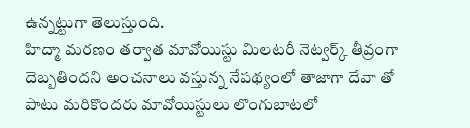ఉన్నట్టుగా తెలుస్తుంది.
హిద్మా మరణం తర్వాత మావోయిస్టు మిలటరీ నెట్వర్క్ తీవ్రంగా దెబ్బతిందని అంచనాలు వస్తున్న నేపథ్యంలో తాజాగా దేవా తో పాటు మరికొందరు మావోయిస్టులు లొంగుబాటలో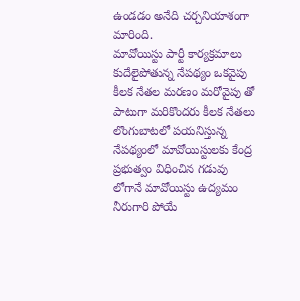ఉండడం అనేది చర్చనియాశంగా మారింది.
మావోయిస్టు పార్టీ కార్యక్రమాలు కుదేలైపోతున్న నేపథ్యం ఒకవైపు కీలక నేతల మరణం మరోవైపు తో పాటుగా మరికొందరు కీలక నేతలు లొంగుబాటలో పయనిస్తున్న నేపథ్యంలో మావోయిస్టులకు కేంద్ర ప్రభుత్వం విధించిన గడువు లోగానే మావోయిస్టు ఉద్యమం నీరుగారి పోయే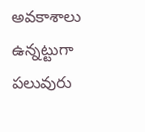అవకాశాలు ఉన్నట్టుగా పలువురు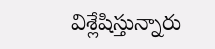విశ్లేషిస్తున్నారు